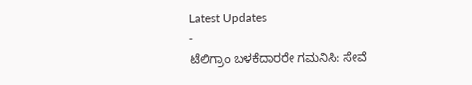Latest Updates
-
ಟೆಲಿಗ್ರಾಂ ಬಳಕೆದಾರರೇ ಗಮನಿಸಿ: ಸೇವೆ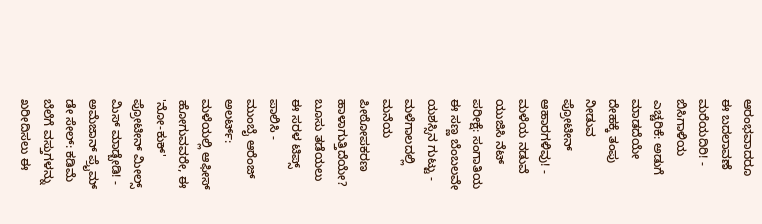ಆರಂಭವಾದರೂ ಈ ಬದಲಾವಣೆ ಮರೆಯದಿರಿ! -
ಬಿಸಿಗಾಳಿಯ ಎಚ್ಚರಿಕೆ: ಅಡುಗೆ ಮಾಡದೆಯೇ ದೇಹಕ್ಕೆ ತಂಪು ನೀಡುವ ಪ್ರೋಟೀನ್ ಆಹಾರಗಳಿವು! -
ಮಳೆಯ ನಡುವೆ ಯುಜಿಸಿ ನೆಟ್ ಪರೀಕ್ಷೆ: ಸಂಗಾತಿಯ ಈ ಸಣ್ಣ ಬೆಂಬಲವೇ ಯಶಸ್ಸಿನ ಗುಟ್ಟು -
ಮಳೆಗಾಲದಲ್ಲಿ ಮನೆಯ ಪೀಠೋಪಕರಣ ಹಾಳಾಗುತ್ತಿದೆಯೇ? ಬೂಸು ತಡೆಯಲು ಈ ಸರಳ ಟಿಪ್ಸ್ ಪಾಲಿಸಿ -
ಮುಂಬೈ ಆರೆಂಜ್ ಅಲರ್ಟ್: ಮಳೆಯಲ್ಲಿ ಆಫೀಸ್ ಹೋಗುವವರೇ, ಈ 'ನೋ-ಕುಕ್' ಪ್ರೋಟೀನ್ ಮೀಲ್ಸ್ ಮಿಸ್ ಮಾಡ್ಬೇಡಿ! -
ಅಮೆಜಾನ್ ಪ್ರೈಮ್ ಡೇ ಸೇಲ್: ಕಡಿಮೆ ಬೆಲೆಗೆ ವಸ್ತುಗಳನ್ನು ಖರೀದಿಸಲು ಈ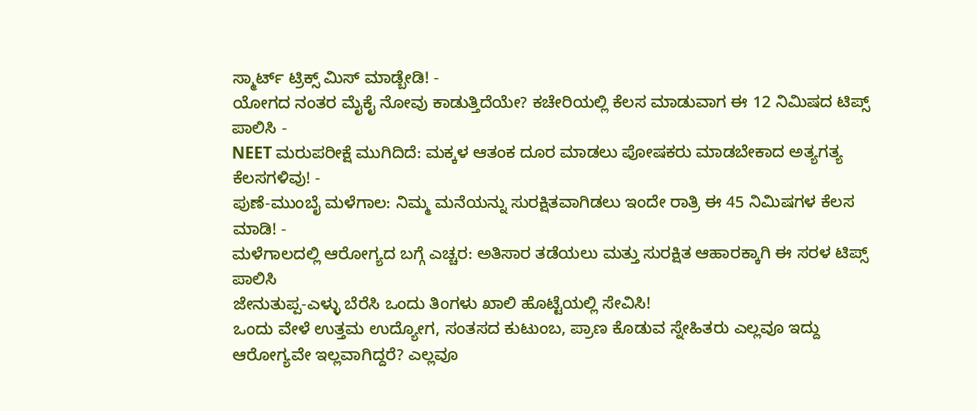ಸ್ಮಾರ್ಟ್ ಟ್ರಿಕ್ಸ್ ಮಿಸ್ ಮಾಡ್ಬೇಡಿ! -
ಯೋಗದ ನಂತರ ಮೈಕೈ ನೋವು ಕಾಡುತ್ತಿದೆಯೇ? ಕಚೇರಿಯಲ್ಲಿ ಕೆಲಸ ಮಾಡುವಾಗ ಈ 12 ನಿಮಿಷದ ಟಿಪ್ಸ್ ಪಾಲಿಸಿ -
NEET ಮರುಪರೀಕ್ಷೆ ಮುಗಿದಿದೆ: ಮಕ್ಕಳ ಆತಂಕ ದೂರ ಮಾಡಲು ಪೋಷಕರು ಮಾಡಬೇಕಾದ ಅತ್ಯಗತ್ಯ ಕೆಲಸಗಳಿವು! -
ಪುಣೆ-ಮುಂಬೈ ಮಳೆಗಾಲ: ನಿಮ್ಮ ಮನೆಯನ್ನು ಸುರಕ್ಷಿತವಾಗಿಡಲು ಇಂದೇ ರಾತ್ರಿ ಈ 45 ನಿಮಿಷಗಳ ಕೆಲಸ ಮಾಡಿ! -
ಮಳೆಗಾಲದಲ್ಲಿ ಆರೋಗ್ಯದ ಬಗ್ಗೆ ಎಚ್ಚರ: ಅತಿಸಾರ ತಡೆಯಲು ಮತ್ತು ಸುರಕ್ಷಿತ ಆಹಾರಕ್ಕಾಗಿ ಈ ಸರಳ ಟಿಪ್ಸ್ ಪಾಲಿಸಿ
ಜೇನುತುಪ್ಪ-ಎಳ್ಳು ಬೆರೆಸಿ ಒಂದು ತಿಂಗಳು ಖಾಲಿ ಹೊಟ್ಟೆಯಲ್ಲಿ ಸೇವಿಸಿ!
ಒಂದು ವೇಳೆ ಉತ್ತಮ ಉದ್ಯೋಗ, ಸಂತಸದ ಕುಟುಂಬ, ಪ್ರಾಣ ಕೊಡುವ ಸ್ನೇಹಿತರು ಎಲ್ಲವೂ ಇದ್ದು ಆರೋಗ್ಯವೇ ಇಲ್ಲವಾಗಿದ್ದರೆ? ಎಲ್ಲವೂ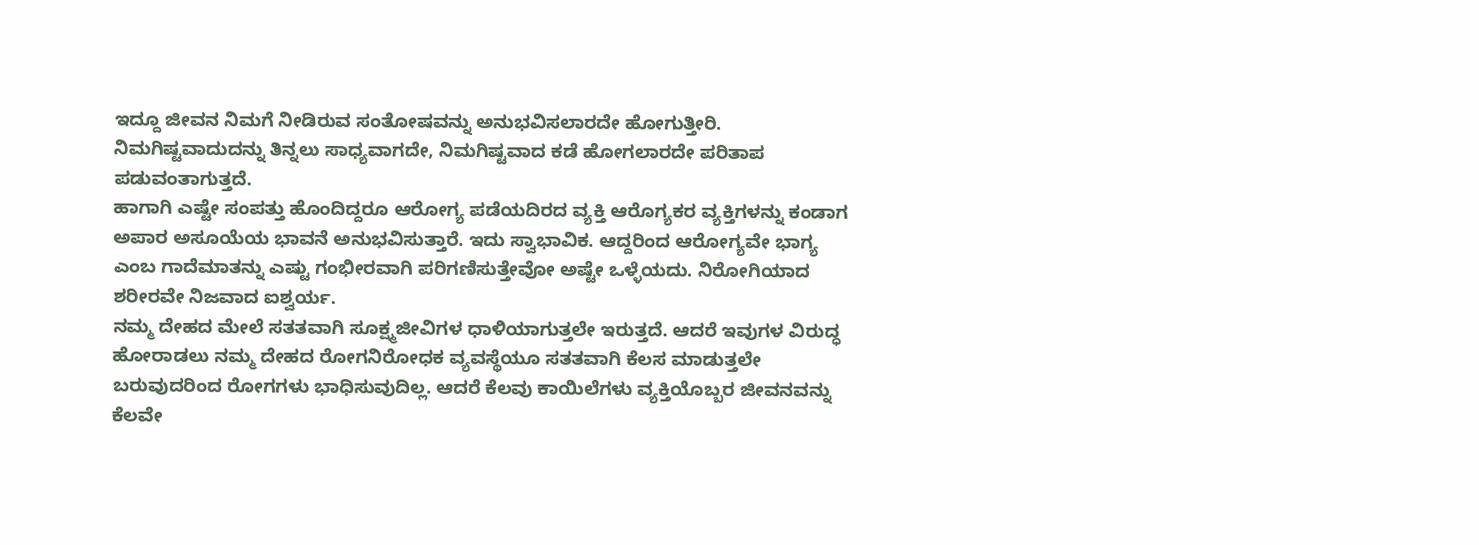ಇದ್ದೂ ಜೀವನ ನಿಮಗೆ ನೀಡಿರುವ ಸಂತೋಷವನ್ನು ಅನುಭವಿಸಲಾರದೇ ಹೋಗುತ್ತೀರಿ. ನಿಮಗಿಷ್ಟವಾದುದನ್ನು ತಿನ್ನಲು ಸಾಧ್ಯವಾಗದೇ, ನಿಮಗಿಷ್ಟವಾದ ಕಡೆ ಹೋಗಲಾರದೇ ಪರಿತಾಪ ಪಡುವಂತಾಗುತ್ತದೆ.
ಹಾಗಾಗಿ ಎಷ್ಟೇ ಸಂಪತ್ತು ಹೊಂದಿದ್ದರೂ ಆರೋಗ್ಯ ಪಡೆಯದಿರದ ವ್ಯಕ್ತಿ ಆರೊಗ್ಯಕರ ವ್ಯಕ್ತಿಗಳನ್ನು ಕಂಡಾಗ ಅಪಾರ ಅಸೂಯೆಯ ಭಾವನೆ ಅನುಭವಿಸುತ್ತಾರೆ. ಇದು ಸ್ವಾಭಾವಿಕ. ಆದ್ದರಿಂದ ಆರೋಗ್ಯವೇ ಭಾಗ್ಯ ಎಂಬ ಗಾದೆಮಾತನ್ನು ಎಷ್ಟು ಗಂಭೀರವಾಗಿ ಪರಿಗಣಿಸುತ್ತೇವೋ ಅಷ್ಟೇ ಒಳ್ಳೆಯದು. ನಿರೋಗಿಯಾದ ಶರೀರವೇ ನಿಜವಾದ ಐಶ್ವರ್ಯ.
ನಮ್ಮ ದೇಹದ ಮೇಲೆ ಸತತವಾಗಿ ಸೂಕ್ಷ್ಮಜೀವಿಗಳ ಧಾಳಿಯಾಗುತ್ತಲೇ ಇರುತ್ತದೆ. ಆದರೆ ಇವುಗಳ ವಿರುದ್ಧ ಹೋರಾಡಲು ನಮ್ಮ ದೇಹದ ರೋಗನಿರೋಧಕ ವ್ಯವಸ್ಥೆಯೂ ಸತತವಾಗಿ ಕೆಲಸ ಮಾಡುತ್ತಲೇ ಬರುವುದರಿಂದ ರೋಗಗಳು ಭಾಧಿಸುವುದಿಲ್ಲ. ಆದರೆ ಕೆಲವು ಕಾಯಿಲೆಗಳು ವ್ಯಕ್ತಿಯೊಬ್ಬರ ಜೀವನವನ್ನು ಕೆಲವೇ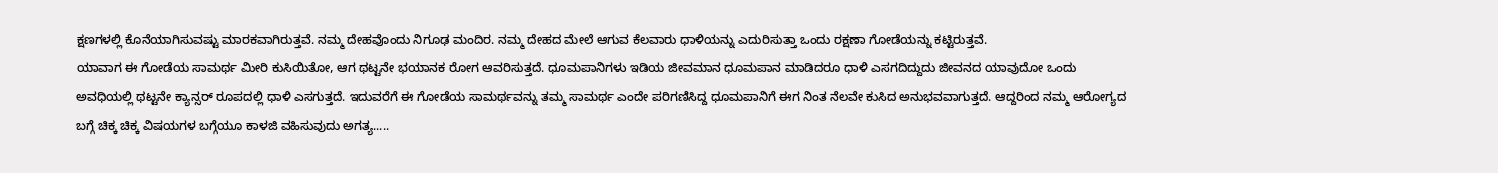ಕ್ಷಣಗಳಲ್ಲಿ ಕೊನೆಯಾಗಿಸುವಷ್ಟು ಮಾರಕವಾಗಿರುತ್ತವೆ. ನಮ್ಮ ದೇಹವೊಂದು ನಿಗೂಢ ಮಂದಿರ. ನಮ್ಮ ದೇಹದ ಮೇಲೆ ಆಗುವ ಕೆಲವಾರು ಧಾಳಿಯನ್ನು ಎದುರಿಸುತ್ತಾ ಒಂದು ರಕ್ಷಣಾ ಗೋಡೆಯನ್ನು ಕಟ್ಟಿರುತ್ತವೆ.
ಯಾವಾಗ ಈ ಗೋಡೆಯ ಸಾಮರ್ಥ ಮೀರಿ ಕುಸಿಯಿತೋ, ಆಗ ಥಟ್ಟನೇ ಭಯಾನಕ ರೋಗ ಆವರಿಸುತ್ತದೆ. ಧೂಮಪಾನಿಗಳು ಇಡಿಯ ಜೀವಮಾನ ಧೂಮಪಾನ ಮಾಡಿದರೂ ಧಾಳಿ ಎಸಗದಿದ್ದುದು ಜೀವನದ ಯಾವುದೋ ಒಂದು ಅವಧಿಯಲ್ಲಿ ಥಟ್ಟನೇ ಕ್ಯಾನ್ಸರ್ ರೂಪದಲ್ಲಿ ಧಾಳಿ ಎಸಗುತ್ತದೆ. ಇದುವರೆಗೆ ಈ ಗೋಡೆಯ ಸಾಮರ್ಥವನ್ನು ತಮ್ಮ ಸಾಮರ್ಥ ಎಂದೇ ಪರಿಗಣಿಸಿದ್ದ ಧೂಮಪಾನಿಗೆ ಈಗ ನಿಂತ ನೆಲವೇ ಕುಸಿದ ಅನುಭವವಾಗುತ್ತದೆ. ಆದ್ದರಿಂದ ನಮ್ಮ ಆರೋಗ್ಯದ ಬಗ್ಗೆ ಚಿಕ್ಕ ಚಿಕ್ಕ ವಿಷಯಗಳ ಬಗ್ಗೆಯೂ ಕಾಳಜಿ ವಹಿಸುವುದು ಅಗತ್ಯ.....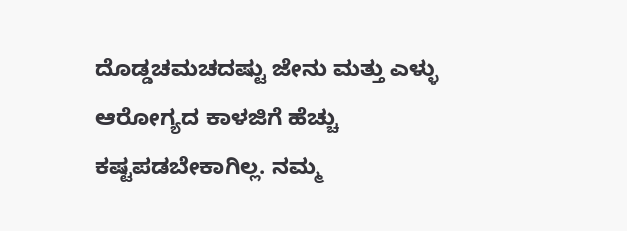ದೊಡ್ಡಚಮಚದಷ್ಟು ಜೇನು ಮತ್ತು ಎಳ್ಳು
ಆರೋಗ್ಯದ ಕಾಳಜಿಗೆ ಹೆಚ್ಚು ಕಷ್ಟಪಡಬೇಕಾಗಿಲ್ಲ. ನಮ್ಮ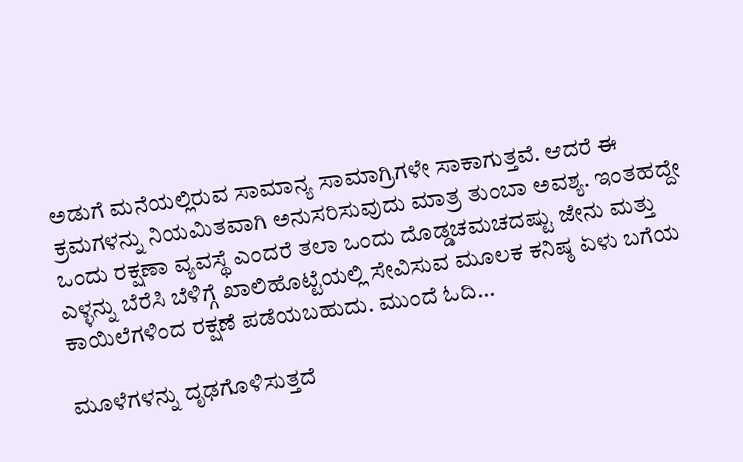ಅಡುಗೆ ಮನೆಯಲ್ಲಿರುವ ಸಾಮಾನ್ಯ ಸಾಮಾಗ್ರಿಗಳೇ ಸಾಕಾಗುತ್ತವೆ. ಆದರೆ ಈ ಕ್ರಮಗಳನ್ನು ನಿಯಮಿತವಾಗಿ ಅನುಸರಿಸುವುದು ಮಾತ್ರ ತುಂಬಾ ಅವಶ್ಯ. ಇಂತಹದ್ದೇ ಒಂದು ರಕ್ಷಣಾ ವ್ಯವಸ್ಥೆ ಎಂದರೆ ತಲಾ ಒಂದು ದೊಡ್ಡಚಮಚದಷ್ಟು ಜೇನು ಮತ್ತು ಎಳ್ಳನ್ನು ಬೆರೆಸಿ ಬೆಳಿಗ್ಗೆ ಖಾಲಿಹೊಟ್ಟೆಯಲ್ಲಿ ಸೇವಿಸುವ ಮೂಲಕ ಕನಿಷ್ಠ ಏಳು ಬಗೆಯ ಕಾಯಿಲೆಗಳಿಂದ ರಕ್ಷಣೆ ಪಡೆಯಬಹುದು. ಮುಂದೆ ಓದಿ...

ಮೂಳೆಗಳನ್ನು ದೃಢಗೊಳಿಸುತ್ತದೆ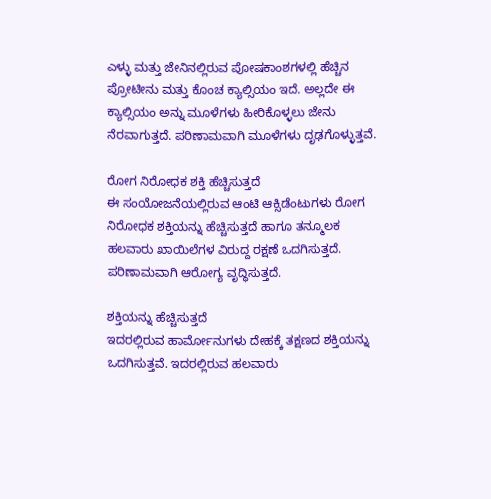ಎಳ್ಳು ಮತ್ತು ಜೇನಿನಲ್ಲಿರುವ ಪೋಷಕಾಂಶಗಳಲ್ಲಿ ಹೆಚ್ಚಿನ ಪ್ರೋಟೀನು ಮತ್ತು ಕೊಂಚ ಕ್ಯಾಲ್ಸಿಯಂ ಇದೆ. ಅಲ್ಲದೇ ಈ ಕ್ಯಾಲ್ಸಿಯಂ ಅನ್ನು ಮೂಳೆಗಳು ಹೀರಿಕೊಳ್ಳಲು ಜೇನು ನೆರವಾಗುತ್ತದೆ. ಪರಿಣಾಮವಾಗಿ ಮೂಳೆಗಳು ದೃಢಗೊಳ್ಳುತ್ತವೆ.

ರೋಗ ನಿರೋಧಕ ಶಕ್ತಿ ಹೆಚ್ಚಿಸುತ್ತದೆ
ಈ ಸಂಯೋಜನೆಯಲ್ಲಿರುವ ಆಂಟಿ ಆಕ್ಸಿಡೆಂಟುಗಳು ರೋಗ ನಿರೋಧಕ ಶಕ್ತಿಯನ್ನು ಹೆಚ್ಚಿಸುತ್ತದೆ ಹಾಗೂ ತನ್ಮೂಲಕ ಹಲವಾರು ಖಾಯಿಲೆಗಳ ವಿರುದ್ದ ರಕ್ಷಣೆ ಒದಗಿಸುತ್ತದೆ. ಪರಿಣಾಮವಾಗಿ ಆರೋಗ್ಯ ವೃದ್ಧಿಸುತ್ತದೆ.

ಶಕ್ತಿಯನ್ನು ಹೆಚ್ಚಿಸುತ್ತದೆ
ಇದರಲ್ಲಿರುವ ಹಾರ್ಮೋನುಗಳು ದೇಹಕ್ಕೆ ತಕ್ಷಣದ ಶಕ್ತಿಯನ್ನು ಒದಗಿಸುತ್ತವೆ. ಇದರಲ್ಲಿರುವ ಹಲವಾರು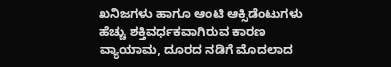ಖನಿಜಗಳು ಹಾಗೂ ಆಂಟಿ ಆಕ್ಸಿಡೆಂಟುಗಳು ಹೆಚ್ಚು ಶಕ್ತಿವರ್ಧಕವಾಗಿರುವ ಕಾರಣ ವ್ಯಾಯಾಮ, ದೂರದ ನಡಿಗೆ ಮೊದಲಾದ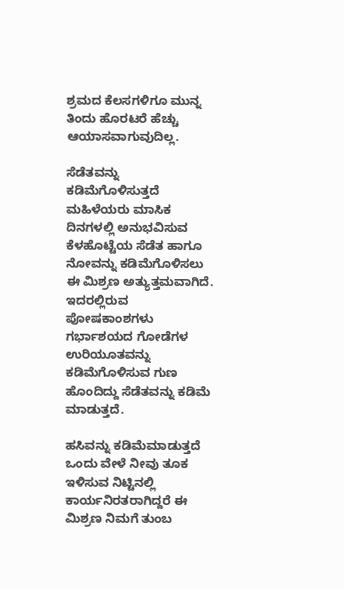ಶ್ರಮದ ಕೆಲಸಗಳಿಗೂ ಮುನ್ನ ತಿಂದು ಹೊರಟರೆ ಹೆಚ್ಚು ಆಯಾಸವಾಗುವುದಿಲ್ಲ.

ಸೆಡೆತವನ್ನು ಕಡಿಮೆಗೊಳಿಸುತ್ತದೆ
ಮಹಿಳೆಯರು ಮಾಸಿಕ ದಿನಗಳಲ್ಲಿ ಅನುಭವಿಸುವ ಕೆಳಹೊಟ್ಟೆಯ ಸೆಡೆತ ಹಾಗೂ ನೋವನ್ನು ಕಡಿಮೆಗೊಳಿಸಲು ಈ ಮಿಶ್ರಣ ಅತ್ಯುತ್ತಮವಾಗಿದೆ. ಇದರಲ್ಲಿರುವ ಪೋಷಕಾಂಶಗಳು ಗರ್ಭಾಶಯದ ಗೋಡೆಗಳ ಉರಿಯೂತವನ್ನು ಕಡಿಮೆಗೊಳಿಸುವ ಗುಣ ಹೊಂದಿದ್ದು ಸೆಡೆತವನ್ನು ಕಡಿಮೆ ಮಾಡುತ್ತದೆ.

ಹಸಿವನ್ನು ಕಡಿಮೆಮಾಡುತ್ತದೆ
ಒಂದು ವೇಳೆ ನೀವು ತೂಕ ಇಳಿಸುವ ನಿಟ್ಟಿನಲ್ಲಿ ಕಾರ್ಯನಿರತರಾಗಿದ್ದರೆ ಈ ಮಿಶ್ರಣ ನಿಮಗೆ ತುಂಬ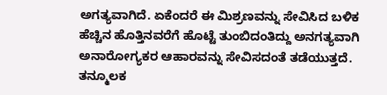ಅಗತ್ಯವಾಗಿದೆ. ಏಕೆಂದರೆ ಈ ಮಿಶ್ರಣವನ್ನು ಸೇವಿಸಿದ ಬಳಿಕ ಹೆಚ್ಚಿನ ಹೊತ್ತಿನವರೆಗೆ ಹೊಟ್ಟೆ ತುಂಬಿದಂತಿದ್ದು ಅನಗತ್ಯವಾಗಿ ಅನಾರೋಗ್ಯಕರ ಆಹಾರವನ್ನು ಸೇವಿಸದಂತೆ ತಡೆಯುತ್ತದೆ. ತನ್ಮೂಲಕ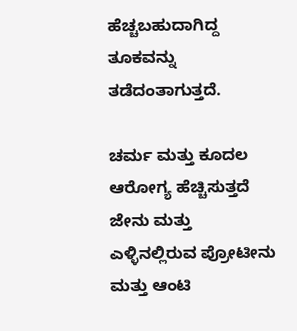ಹೆಚ್ಚಬಹುದಾಗಿದ್ದ ತೂಕವನ್ನು ತಡೆದಂತಾಗುತ್ತದೆ.

ಚರ್ಮ ಮತ್ತು ಕೂದಲ ಆರೋಗ್ಯ ಹೆಚ್ಚಿಸುತ್ತದೆ
ಜೇನು ಮತ್ತು ಎಳ್ಳಿನಲ್ಲಿರುವ ಪ್ರೋಟೀನು ಮತ್ತು ಆಂಟಿ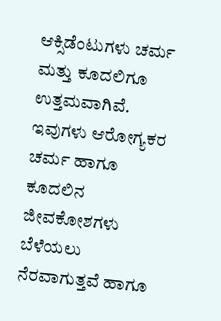ಆಕ್ಸಿಡೆಂಟುಗಳು ಚರ್ಮ ಮತ್ತು ಕೂದಲಿಗೂ ಉತ್ತಮವಾಗಿವೆ. ಇವುಗಳು ಆರೋಗ್ಯಕರ ಚರ್ಮ ಹಾಗೂ ಕೂದಲಿನ ಜೀವಕೋಶಗಳು ಬೆಳೆಯಲು ನೆರವಾಗುತ್ತವೆ ಹಾಗೂ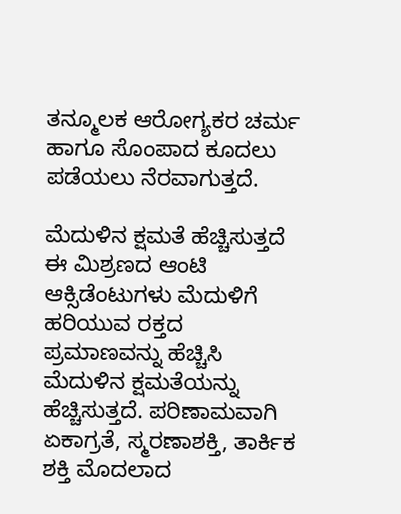ತನ್ಮೂಲಕ ಆರೋಗ್ಯಕರ ಚರ್ಮ ಹಾಗೂ ಸೊಂಪಾದ ಕೂದಲು ಪಡೆಯಲು ನೆರವಾಗುತ್ತದೆ.

ಮೆದುಳಿನ ಕ್ಷಮತೆ ಹೆಚ್ಚಿಸುತ್ತದೆ
ಈ ಮಿಶ್ರಣದ ಆಂಟಿ ಆಕ್ಸಿಡೆಂಟುಗಳು ಮೆದುಳಿಗೆ ಹರಿಯುವ ರಕ್ತದ ಪ್ರಮಾಣವನ್ನು ಹೆಚ್ಚಿಸಿ ಮೆದುಳಿನ ಕ್ಷಮತೆಯನ್ನು ಹೆಚ್ಚಿಸುತ್ತದೆ. ಪರಿಣಾಮವಾಗಿ ಏಕಾಗ್ರತೆ, ಸ್ಮರಣಾಶಕ್ತಿ, ತಾರ್ಕಿಕ ಶಕ್ತಿ ಮೊದಲಾದ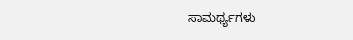ಸಾಮರ್ಥ್ಯಗಳು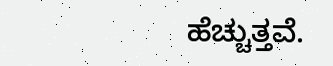ಹೆಚ್ಚುತ್ತವೆ.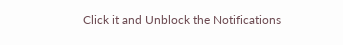Click it and Unblock the Notifications